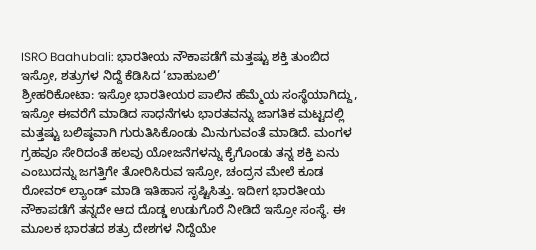ISRO Baahubali: ಭಾರತೀಯ ನೌಕಾಪಡೆಗೆ ಮತ್ತಷ್ಟು ಶಕ್ತಿ ತುಂಬಿದ ಇಸ್ರೋ, ಶತ್ರುಗಳ ನಿದ್ದೆ ಕೆಡಿಸಿದ ‘ಬಾಹುಬಲಿ’
ಶ್ರೀಹರಿಕೋಟಾ: ಇಸ್ರೋ ಭಾರತೀಯರ ಪಾಲಿನ ಹೆಮ್ಮೆಯ ಸಂಸ್ಥೆಯಾಗಿದ್ದು, ಇಸ್ರೋ ಈವರೆಗೆ ಮಾಡಿದ ಸಾಧನೆಗಳು ಭಾರತವನ್ನು ಜಾಗತಿಕ ಮಟ್ಟದಲ್ಲಿ ಮತ್ತಷ್ಟು ಬಲಿಷ್ಠವಾಗಿ ಗುರುತಿಸಿಕೊಂಡು ಮಿನುಗುವಂತೆ ಮಾಡಿದೆ. ಮಂಗಳ ಗ್ರಹವೂ ಸೇರಿದಂತೆ ಹಲವು ಯೋಜನೆಗಳನ್ನು ಕೈಗೊಂಡು ತನ್ನ ಶಕ್ತಿ ಏನು ಎಂಬುದನ್ನು ಜಗತ್ತಿಗೇ ತೋರಿಸಿರುವ ಇಸ್ರೋ, ಚಂದ್ರನ ಮೇಲೆ ಕೂಡ ರೋವರ್ ಲ್ಯಾಂಡ್ ಮಾಡಿ ಇತಿಹಾಸ ಸೃಷ್ಟಿಸಿತ್ತು. ಇದೀಗ ಭಾರತೀಯ ನೌಕಾಪಡೆಗೆ ತನ್ನದೇ ಆದ ದೊಡ್ಡ ಉಡುಗೊರೆ ನೀಡಿದೆ ಇಸ್ರೋ ಸಂಸ್ಥೆ. ಈ ಮೂಲಕ ಭಾರತದ ಶತ್ರು ದೇಶಗಳ ನಿದ್ದೆಯೇ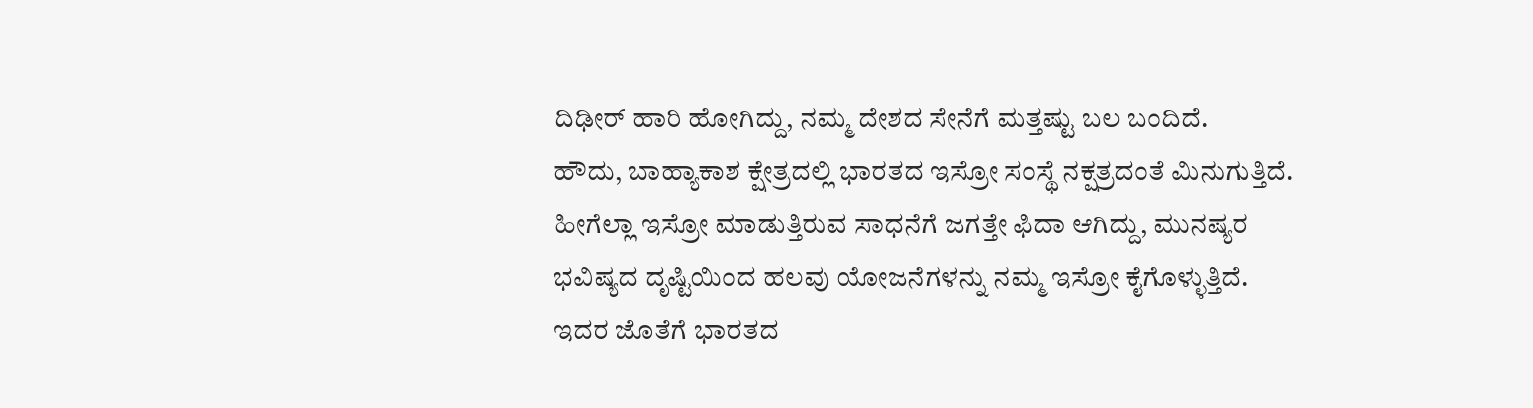ದಿಢೀರ್ ಹಾರಿ ಹೋಗಿದ್ದು, ನಮ್ಮ ದೇಶದ ಸೇನೆಗೆ ಮತ್ತಷ್ಟು ಬಲ ಬಂದಿದೆ.
ಹೌದು, ಬಾಹ್ಯಾಕಾಶ ಕ್ಷೇತ್ರದಲ್ಲಿ ಭಾರತದ ಇಸ್ರೋ ಸಂಸ್ಥೆ ನಕ್ಷತ್ರದಂತೆ ಮಿನುಗುತ್ತಿದೆ. ಹೀಗೆಲ್ಲಾ ಇಸ್ರೋ ಮಾಡುತ್ತಿರುವ ಸಾಧನೆಗೆ ಜಗತ್ತೇ ಫಿದಾ ಆಗಿದ್ದು, ಮುನಷ್ಯರ ಭವಿಷ್ಯದ ದೃಷ್ಟಿಯಿಂದ ಹಲವು ಯೋಜನೆಗಳನ್ನು ನಮ್ಮ ಇಸ್ರೋ ಕೈಗೊಳ್ಳುತ್ತಿದೆ. ಇದರ ಜೊತೆಗೆ ಭಾರತದ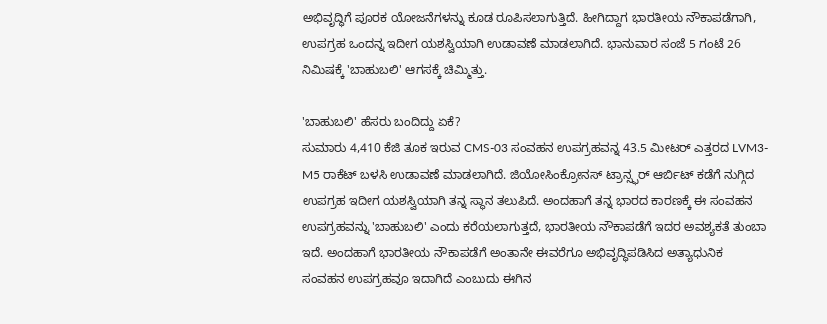ಅಭಿವೃದ್ಧಿಗೆ ಪೂರಕ ಯೋಜನೆಗಳನ್ನು ಕೂಡ ರೂಪಿಸಲಾಗುತ್ತಿದೆ. ಹೀಗಿದ್ದಾಗ ಭಾರತೀಯ ನೌಕಾಪಡೆಗಾಗಿ, ಉಪಗ್ರಹ ಒಂದನ್ನ ಇದೀಗ ಯಶಸ್ವಿಯಾಗಿ ಉಡಾವಣೆ ಮಾಡಲಾಗಿದೆ. ಭಾನುವಾರ ಸಂಜೆ 5 ಗಂಟೆ 26 ನಿಮಿಷಕ್ಕೆ 'ಬಾಹುಬಲಿ' ಆಗಸಕ್ಕೆ ಚಿಮ್ಮಿತ್ತು.

'ಬಾಹುಬಲಿ' ಹೆಸರು ಬಂದಿದ್ದು ಏಕೆ?
ಸುಮಾರು 4,410 ಕೆಜಿ ತೂಕ ಇರುವ CMS-03 ಸಂವಹನ ಉಪಗ್ರಹವನ್ನ 43.5 ಮೀಟರ್ ಎತ್ತರದ LVM3-M5 ರಾಕೆಟ್ ಬಳಸಿ ಉಡಾವಣೆ ಮಾಡಲಾಗಿದೆ. ಜಿಯೋಸಿಂಕ್ರೋನಸ್ ಟ್ರಾನ್ಸ್ಫರ್ ಆರ್ಬಿಟ್ ಕಡೆಗೆ ನುಗ್ಗಿದ ಉಪಗ್ರಹ ಇದೀಗ ಯಶಸ್ವಿಯಾಗಿ ತನ್ನ ಸ್ಥಾನ ತಲುಪಿದೆ. ಅಂದಹಾಗೆ ತನ್ನ ಭಾರದ ಕಾರಣಕ್ಕೆ ಈ ಸಂವಹನ ಉಪಗ್ರಹವನ್ನು 'ಬಾಹುಬಲಿ' ಎಂದು ಕರೆಯಲಾಗುತ್ತದೆ, ಭಾರತೀಯ ನೌಕಾಪಡೆಗೆ ಇದರ ಅವಶ್ಯಕತೆ ತುಂಬಾ ಇದೆ. ಅಂದಹಾಗೆ ಭಾರತೀಯ ನೌಕಾಪಡೆಗೆ ಅಂತಾನೇ ಈವರೆಗೂ ಅಭಿವೃದ್ಧಿಪಡಿಸಿದ ಅತ್ಯಾಧುನಿಕ ಸಂವಹನ ಉಪಗ್ರಹವೂ ಇದಾಗಿದೆ ಎಂಬುದು ಈಗಿನ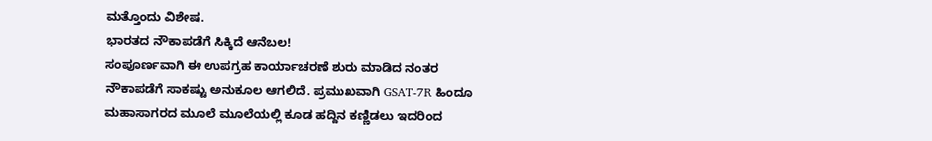ಮತ್ತೊಂದು ವಿಶೇಷ.
ಭಾರತದ ನೌಕಾಪಡೆಗೆ ಸಿಕ್ಕಿದೆ ಆನೆಬಲ!
ಸಂಪೂರ್ಣವಾಗಿ ಈ ಉಪಗ್ರಹ ಕಾರ್ಯಾಚರಣೆ ಶುರು ಮಾಡಿದ ನಂತರ ನೌಕಾಪಡೆಗೆ ಸಾಕಷ್ಟು ಅನುಕೂಲ ಆಗಲಿದೆ. ಪ್ರಮುಖವಾಗಿ GSAT-7R ಹಿಂದೂ ಮಹಾಸಾಗರದ ಮೂಲೆ ಮೂಲೆಯಲ್ಲಿ ಕೂಡ ಹದ್ದಿನ ಕಣ್ಣಿಡಲು ಇದರಿಂದ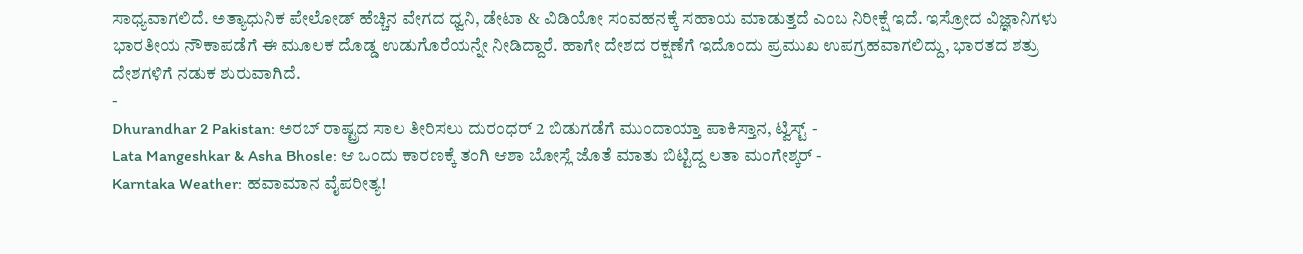ಸಾಧ್ಯವಾಗಲಿದೆ. ಅತ್ಯಾಧುನಿಕ ಪೇಲೋಡ್ ಹೆಚ್ಚಿನ ವೇಗದ ಧ್ವನಿ, ಡೇಟಾ & ವಿಡಿಯೋ ಸಂವಹನಕ್ಕೆ ಸಹಾಯ ಮಾಡುತ್ತದೆ ಎಂಬ ನಿರೀಕ್ಷೆ ಇದೆ. ಇಸ್ರೋದ ವಿಜ್ಞಾನಿಗಳು ಭಾರತೀಯ ನೌಕಾಪಡೆಗೆ ಈ ಮೂಲಕ ದೊಡ್ಡ ಉಡುಗೊರೆಯನ್ನೇ ನೀಡಿದ್ದಾರೆ. ಹಾಗೇ ದೇಶದ ರಕ್ಷಣೆಗೆ ಇದೊಂದು ಪ್ರಮುಖ ಉಪಗ್ರಹವಾಗಲಿದ್ದು, ಭಾರತದ ಶತ್ರು ದೇಶಗಳಿಗೆ ನಡುಕ ಶುರುವಾಗಿದೆ.
-
Dhurandhar 2 Pakistan: ಅರಬ್ ರಾಷ್ಟ್ರದ ಸಾಲ ತೀರಿಸಲು ದುರಂಧರ್ 2 ಬಿಡುಗಡೆಗೆ ಮುಂದಾಯ್ತಾ ಪಾಕಿಸ್ತಾನ, ಟ್ವಿಸ್ಟ್ -
Lata Mangeshkar & Asha Bhosle: ಆ ಒಂದು ಕಾರಣಕ್ಕೆ ತಂಗಿ ಆಶಾ ಬೋಸ್ಲೆ ಜೊತೆ ಮಾತು ಬಿಟ್ಟಿದ್ದ ಲತಾ ಮಂಗೇಶ್ಕರ್ -
Karntaka Weather: ಹವಾಮಾನ ವೈಪರೀತ್ಯ!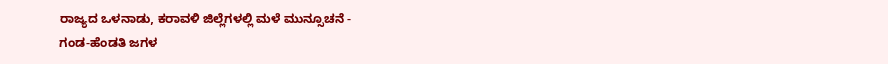ರಾಜ್ಯದ ಒಳನಾಡು, ಕರಾವಳಿ ಜಿಲ್ಲೆಗಳಲ್ಲಿ ಮಳೆ ಮುನ್ಸೂಚನೆ -
ಗಂಡ-ಹೆಂಡತಿ ಜಗಳ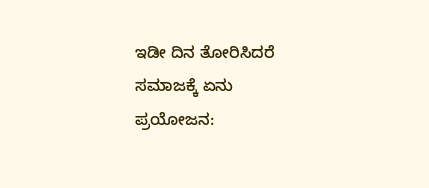ಇಡೀ ದಿನ ತೋರಿಸಿದರೆ ಸಮಾಜಕ್ಕೆ ಏನು ಪ್ರಯೋಜನ: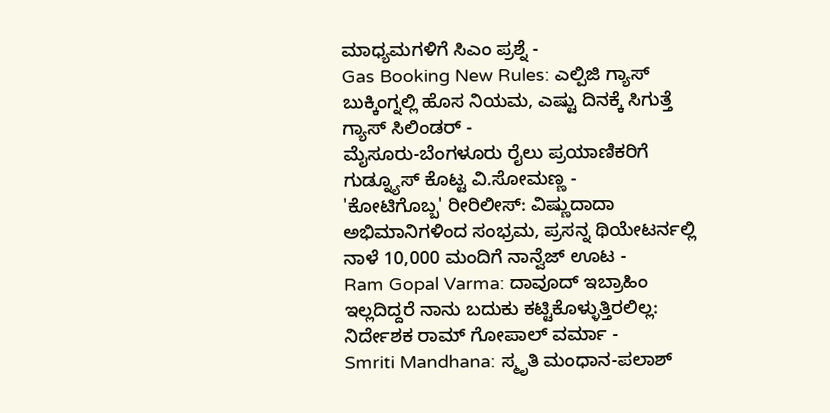ಮಾಧ್ಯಮಗಳಿಗೆ ಸಿಎಂ ಪ್ರಶ್ನೆ -
Gas Booking New Rules: ಎಲ್ಪಿಜಿ ಗ್ಯಾಸ್ ಬುಕ್ಕಿಂಗ್ನಲ್ಲಿ ಹೊಸ ನಿಯಮ, ಎಷ್ಟು ದಿನಕ್ಕೆ ಸಿಗುತ್ತೆ ಗ್ಯಾಸ್ ಸಿಲಿಂಡರ್ -
ಮೈಸೂರು-ಬೆಂಗಳೂರು ರೈಲು ಪ್ರಯಾಣಿಕರಿಗೆ ಗುಡ್ನ್ಯೂಸ್ ಕೊಟ್ಟ ವಿ.ಸೋಮಣ್ಣ -
'ಕೋಟಿಗೊಬ್ಬ' ರೀರಿಲೀಸ್: ವಿಷ್ಣುದಾದಾ ಅಭಿಮಾನಿಗಳಿಂದ ಸಂಭ್ರಮ, ಪ್ರಸನ್ನ ಥಿಯೇಟರ್ನಲ್ಲಿ ನಾಳೆ 10,000 ಮಂದಿಗೆ ನಾನ್ವೆಜ್ ಊಟ -
Ram Gopal Varma: ದಾವೂದ್ ಇಬ್ರಾಹಿಂ ಇಲ್ಲದಿದ್ದರೆ ನಾನು ಬದುಕು ಕಟ್ಟಿಕೊಳ್ಳುತ್ತಿರಲಿಲ್ಲ: ನಿರ್ದೇಶಕ ರಾಮ್ ಗೋಪಾಲ್ ವರ್ಮಾ -
Smriti Mandhana: ಸ್ಮೃತಿ ಮಂಧಾನ-ಪಲಾಶ್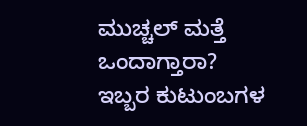ಮುಚ್ಚಲ್ ಮತ್ತೆ ಒಂದಾಗ್ತಾರಾ? ಇಬ್ಬರ ಕುಟುಂಬಗಳ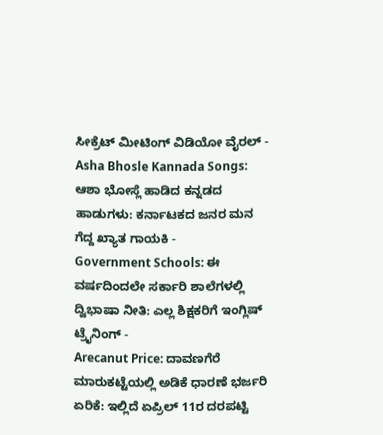ಸೀಕ್ರೆಟ್ ಮೀಟಿಂಗ್ ವಿಡಿಯೋ ವೈರಲ್ -
Asha Bhosle Kannada Songs: ಆಶಾ ಭೋಸ್ಲೆ ಹಾಡಿದ ಕನ್ನಡದ ಹಾಡುಗಳು: ಕರ್ನಾಟಕದ ಜನರ ಮನ ಗೆದ್ದ ಖ್ಯಾತ ಗಾಯಕಿ -
Government Schools: ಈ ವರ್ಷದಿಂದಲೇ ಸರ್ಕಾರಿ ಶಾಲೆಗಳಲ್ಲಿ ದ್ವಿಭಾಷಾ ನೀತಿ: ಎಲ್ಲ ಶಿಕ್ಷಕರಿಗೆ ಇಂಗ್ಲಿಷ್ ಟ್ರೈನಿಂಗ್ -
Arecanut Price: ದಾವಣಗೆರೆ ಮಾರುಕಟ್ಟೆಯಲ್ಲಿ ಅಡಿಕೆ ಧಾರಣೆ ಭರ್ಜರಿ ಏರಿಕೆ: ಇಲ್ಲಿದೆ ಏಪ್ರಿಲ್ 11ರ ದರಪಟ್ಟಿ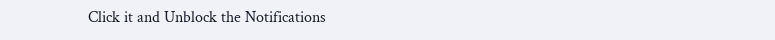Click it and Unblock the Notifications